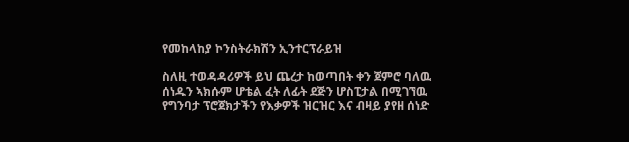የመከላከያ ኮንስትራክሽን ኢንተርፕራይዝ

ስለዚ ተወዳዳሪዎች ይህ ጨረታ ከወጣበት ቀን ጀምሮ ባለዉ ሰነዱን ኣክሱም ሆቴል ፈት ለፊት ደጅን ሆስፒታል በሚገኘዉ የግንባታ ፕሮጀክታችን የእቃዎች ዝርዝር እና ብዛይ ያየዘ ሰነድ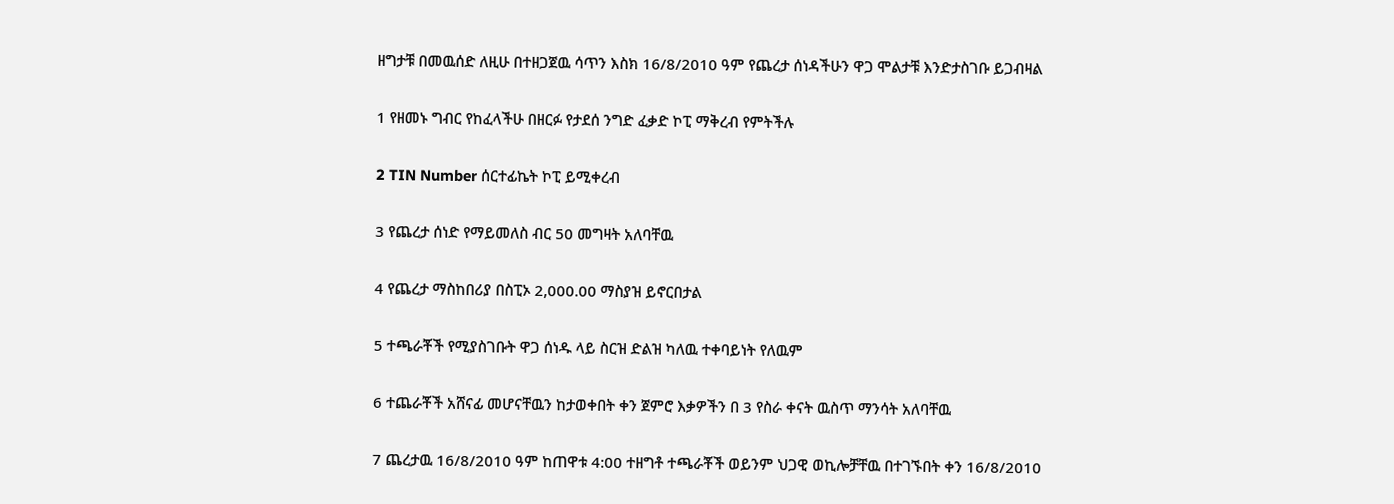ዘግታቹ በመዉሰድ ለዚሁ በተዘጋጀዉ ሳጥን እስክ 16/8/2010 ዓም የጨረታ ሰነዳችሁን ዋጋ ሞልታቹ እንድታስገቡ ይጋብዛል

1 የዘመኑ ግብር የከፈላችሁ በዘርፉ የታደሰ ንግድ ፈቃድ ኮፒ ማቅረብ የምትችሉ

2 TIN Number ሰርተፊኬት ኮፒ ይሚቀረብ

3 የጨረታ ሰነድ የማይመለስ ብር 50 መግዛት አለባቸዉ

4 የጨረታ ማስከበሪያ በስፒኦ 2,000.00 ማስያዝ ይኖርበታል

5 ተጫራቾች የሚያስገቡት ዋጋ ሰነዱ ላይ ስርዝ ድልዝ ካለዉ ተቀባይነት የለዉም

6 ተጨራቾች አሸናፊ መሆናቸዉን ከታወቀበት ቀን ጀምሮ እቃዎችን በ 3 የስራ ቀናት ዉስጥ ማንሳት አለባቸዉ

7 ጨረታዉ 16/8/2010 ዓም ከጠዋቱ 4:00 ተዘግቶ ተጫራቾች ወይንም ህጋዊ ወኪሎቻቸዉ በተገኙበት ቀን 16/8/2010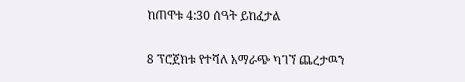ከጠዋቱ 4:30 ሰዓት ይከፈታል

8 ፕሮጀክቱ የተሻለ አማራጭ ካገኘ ጨረታዉን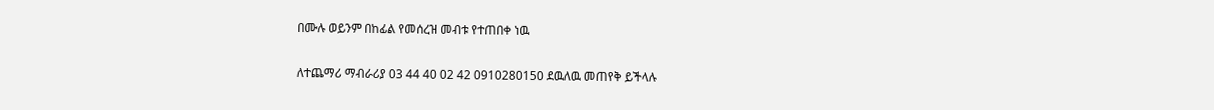በሙሉ ወይንም በከፊል የመሰረዝ መብቱ የተጠበቀ ነዉ

ለተጨማሪ ማብራሪያ 03 44 40 02 42 0910280150 ደዉለዉ መጠየቅ ይችላሉ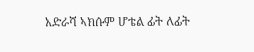አድራሻ ኣክሱም ሆቴል ፊት ለፊት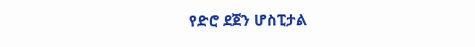የድሮ ደጀን ሆስፒታል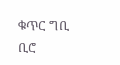ቁጥር ግቢ ቢሮ